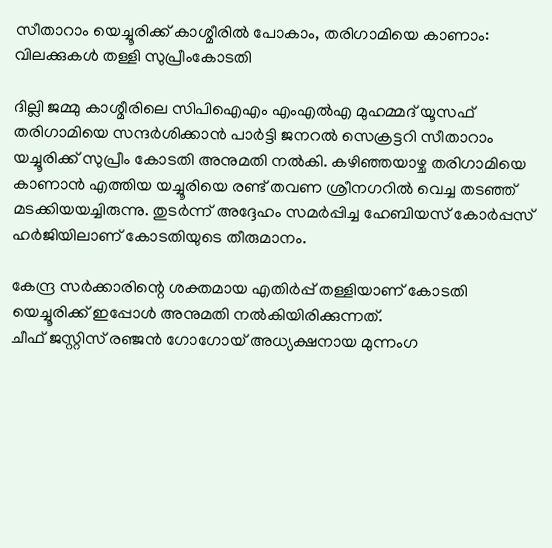സീതാറാം യെച്ചൂരിക്ക് കാശ്മീരില്‍ പോകാം, തരിഗാമിയെ കാണാം: വിലക്കുകള്‍ തള്ളി സുപ്രീംകോടതി

ദില്ലി ജമ്മു കാശ്മീരിലെ സിപിഐഎം എംഎല്‍എ മുഹമ്മദ് യൂസഫ് തരിഗാമിയെ സന്ദര്‍ശിക്കാന്‍ പാര്‍ട്ടി ജനറല്‍ സെക്രട്ടറി സീതാറാം യച്ചൂരിക്ക് സുപ്രീം കോടതി അനുമതി നല്‍കി. കഴിഞ്ഞയാഴ്ച തരിഗാമിയെ കാണാന്‍ എത്തിയ യച്ചൂരിയെ രണ്ട് തവണ ശ്രീനഗറില്‍ വെച്ച തടഞ്ഞ് മടക്കിയയച്ചിരുന്നു. തുടര്‍ന്ന് അദ്ദേഹം സമര്‍പ്പിച്ച ഹേബിയസ് കോര്‍പ്പസ് ഹര്‍ജിയിലാണ് കോടതിയുടെ തീരുമാനം.

കേന്ദ്ര സര്‍ക്കാരിന്റെ ശക്തമായ എതിര്‍പ്പ് തള്ളിയാണ് കോടതി യെച്ചൂരിക്ക് ഇപ്പോള്‍ അനുമതി നല്‍കിയിരിക്കുന്നത്.
ചീഫ് ജസ്റ്റിസ് രഞ്ജന്‍ ഗോഗോയ് അധ്യക്ഷനായ മുന്നംഗ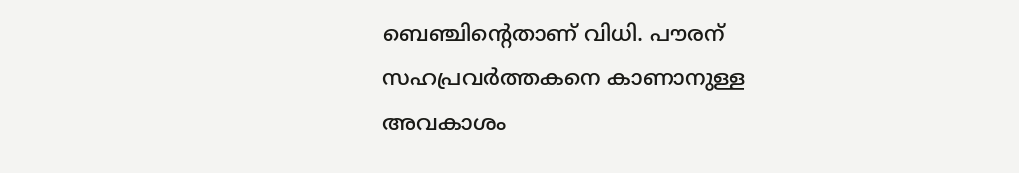ബെഞ്ചിന്റെതാണ് വിധി. പൗരന് സഹപ്രവര്‍ത്തകനെ കാണാനുള്ള അവകാശം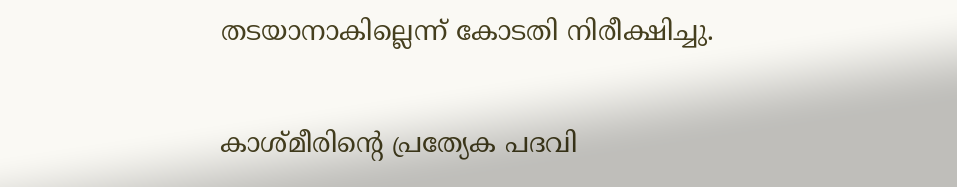തടയാനാകില്ലെന്ന് കോടതി നിരീക്ഷിച്ചു.

കാശ്മീരിന്റെ പ്രത്യേക പദവി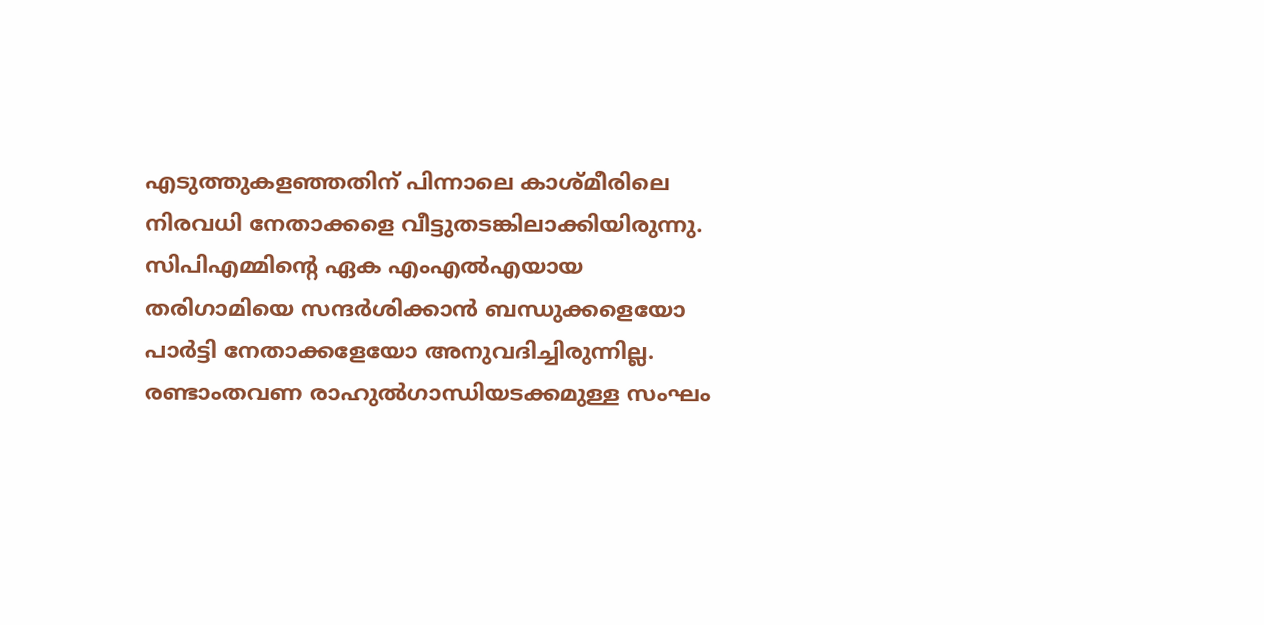എടുത്തുകളഞ്ഞതിന് പിന്നാലെ കാശ്മീരിലെ നിരവധി നേതാക്കളെ വീട്ടുതടങ്കിലാക്കിയിരുന്നു. സിപിഎമ്മിന്റെ ഏക എംഎല്‍എയായ തരിഗാമിയെ സന്ദര്‍ശിക്കാന്‍ ബന്ധുക്കളെയോ പാര്‍ട്ടി നേതാക്കളേയോ അനുവദിച്ചിരുന്നില്ല. രണ്ടാംതവണ രാഹുല്‍ഗാന്ധിയടക്കമുള്ള സംഘം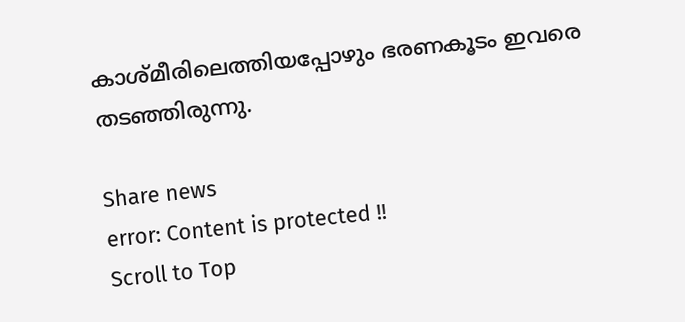കാശ്മീരിലെത്തിയപ്പോഴും ഭരണകൂടം ഇവരെ തടഞ്ഞിരുന്നു.

Share news
error: Content is protected !!
Scroll to Top